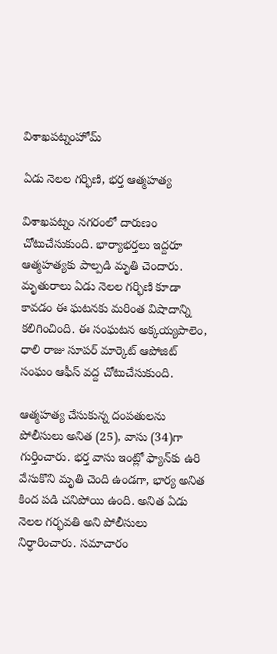విశాఖపట్నంహోమ్

ఏడు నెలల గర్భిణి, భర్త ఆత్మహత్య

విశాఖపట్నం నగరంలో దారుణం చోటుచేసుకుంది. భార్యాభర్తలు ఇద్దరూ ఆత్మహత్యకు పాల్పడి మృతి చెందారు. మృతురాలు ఏడు నెలల గర్భిణి కూడా కావడం ఈ ఘటనకు మరింత విషాదాన్ని కలిగించింది. ఈ సంఘటన అక్కయ్యపాలెం, ధాలి రాజు సూపర్ మార్కెట్ ఆపోజిట్ సంఘం ఆఫీస్ వద్ద చోటుచేసుకుంది.

ఆత్మహత్య చేసుకున్న దంపతులను పోలీసులు అనిత (25), వాసు (34)గా గుర్తించారు. భర్త వాసు ఇంట్లో ఫ్యాన్‌కు ఉరి వేసుకొని మృతి చెంది ఉండగా, భార్య అనిత కింద పడి చనిపోయి ఉంది. అనిత ఏడు నెలల గర్భవతి అని పోలీసులు నిర్ధారించారు. సమాచారం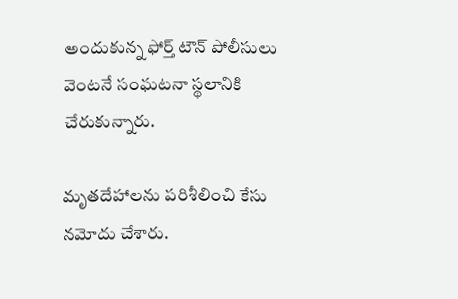అందుకున్న ఫోర్త్ టౌన్ పోలీసులు వెంటనే సంఘటనా స్థలానికి చేరుకున్నారు.

మృతదేహాలను పరిశీలించి కేసు నమోదు చేశారు.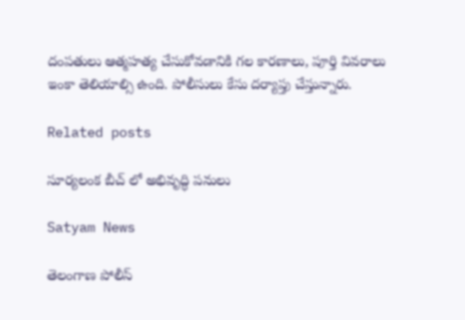దంపతులు ఆత్మహత్య చేసుకోవడానికి గల కారణాలు, పూర్తి వివరాలు ఇంకా తెలియాల్సి ఉంది. పోలీసులు కేసు దర్యాప్తు చేస్తున్నారు.

Related posts

సూర్యలంక బీచ్ లో అభివృద్ధి పనులు

Satyam News

తెలంగాణ పోలీస్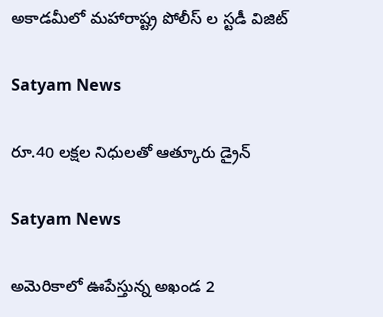అకాడమీలో మహారాష్ట్ర పోలీస్ ల స్టడీ విజిట్

Satyam News

రూ.40 లక్షల నిధులతో ఆత్కూరు డ్రైన్

Satyam News

అమెరికాలో ఊపేస్తున్న అఖండ 2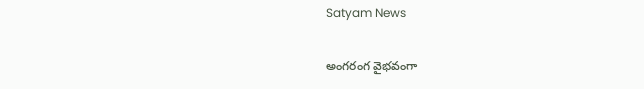Satyam News

అంగరంగ వైభవంగా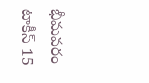భీమవరం టాకీస్ 15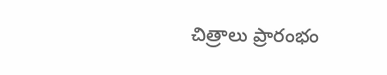చిత్రాలు ప్రారంభం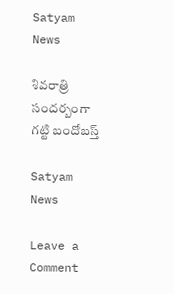Satyam News

శివ‌రాత్రి సంద‌ర్బంగా గ‌ట్టి బందోబ‌స్త్‌

Satyam News

Leave a Comment